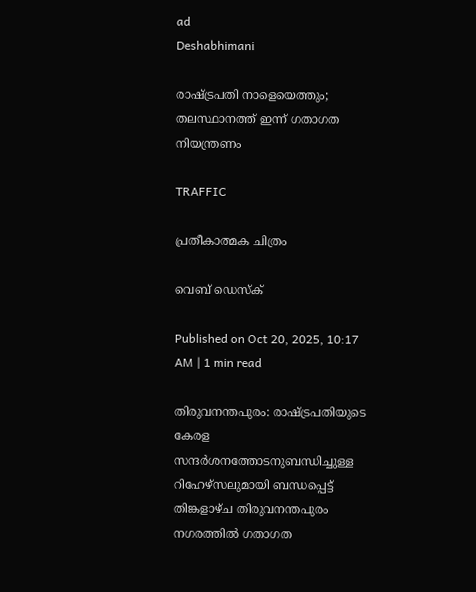ad
Deshabhimani

രാഷ്‌ട്രപതി നാളെയെത്തും; തലസ്ഥാനത്ത് ഇന്ന് ഗതാഗത നിയന്ത്രണം

TRAFFIC

പ്രതീകാത്മക ചിത്രം

വെബ് ഡെസ്ക്

Published on Oct 20, 2025, 10:17 AM | 1 min read

തിരുവനന്തപുരം: രാഷ്ട്രപതിയുടെ കേരള സന്ദർശനത്തോടനുബന്ധിച്ചുള്ള റിഹേഴ്സലുമായി ബന്ധപ്പെട്ട് തിങ്കളാഴ്ച തിരുവനന്തപുരം നഗരത്തിൽ ഗതാഗത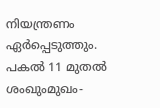നിയന്ത്രണം ഏർപ്പെടുത്തും. പകൽ 11 മുതല്‍ ശംഖുംമുഖം-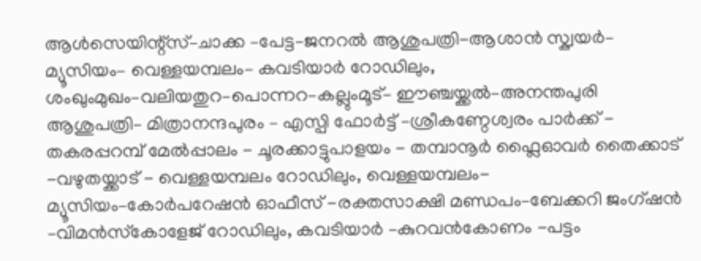ആള്‍സെയിന്റ്സ്–ചാക്ക –പേട്ട–ജനറല്‍ ആശുപത്രി-ആശാന്‍ സ്ക്വയര്‍– മ്യൂസിയം– വെള്ളയമ്പലം– കവടിയാര്‍ റോഡിലും, ശംഖുംമുഖം–വലിയതുറ–പൊന്നറ–കല്ലുംമൂട്– ഈഞ്ചയ്ക്കല്‍–അനന്തപുരി ആശുപത്രി– മിത്രാനന്ദപുരം – എസ്പി ഫോര്‍ട്ട് –ശ്രീകണ്ഠേശ്വരം പാര്‍ക്ക് - തകരപ്പറമ്പ് മേല്‍പ്പാലം - ചൂരക്കാട്ടുപാളയം - തമ്പാനൂര്‍ ഫ്ലൈഓവര്‍ തൈക്കാട് -വഴുതയ്ക്കാട് - വെള്ളയമ്പലം റോഡിലും, വെള്ളയമ്പലം-മ്യൂസിയം–കോര്‍പറേഷന്‍ ഓഫീസ് -രക്തസാക്ഷി മണ്ഡപം–ബേക്കറി ജംഗ്ഷന്‍ –വിമന്‍സ്‍കോളേജ് റോഡിലും, കവടിയാര്‍ –കുറവന്‍കോണം -പട്ടം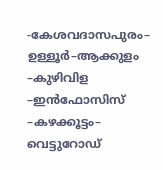-കേശവദാസപുരം– ഉള്ളൂര്‍–ആക്കുളം –കുഴിവിള –ഇന്‍ഫോസിസ് –കഴക്കൂട്ടം– വെട്ടുറോഡ്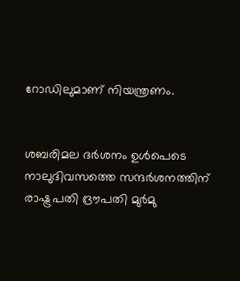റോഡിലുമാണ്‌ നിയന്ത്രണം.


ശബരിമല ദർശനം ഉൾപെടെ നാലുദിവസത്തെ സന്ദർശനത്തിന്‌ രാഷ്ട്രപതി ദ്ര‍ൗപതി മുർമു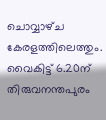ചൊവ്വാഴ്‌ച കേരളത്തിലെത്തും. വൈകിട്ട്‌ 6.20ന്‌ തിരുവനന്തപുരം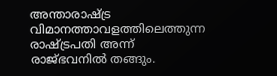അന്താരാഷ്ട്ര വിമാനത്താവളത്തിലെത്തുന്ന രാഷ്ട്രപതി അന്ന്‌ രാജ്‌ഭവനിൽ തങ്ങും.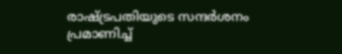രാഷ്‌ട്രപതിയുടെ സന്ദർശനം പ്രമാണിച്ച്‌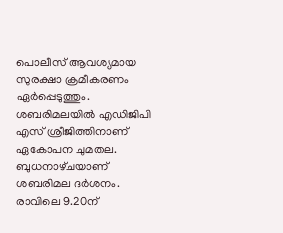പൊലീസ്‌ ആവശ്യമായ സുരക്ഷാ ക്രമീകരണം ഏർപ്പെടുത്തും. ശബരിമലയിൽ എഡിജിപി എസ്‌ ശ്രീജിത്തിനാണ്‌ ഏകോപന ചുമതല. ബുധനാഴ്‌ചയാണ്‌ ശബരിമല ദർശനം. രാവിലെ 9.20ന്‌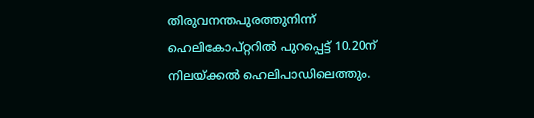തിരുവനന്തപുരത്തുനിന്ന്‌ ഹെലികോപ്‌റ്ററിൽ പുറപ്പെട്ട്‌ 10.20ന്‌ നിലയ്‌ക്കൽ ഹെലിപാഡിലെത്തും.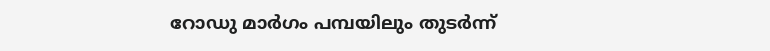റോഡു മാർഗം പമ്പയിലും തുടർന്ന്‌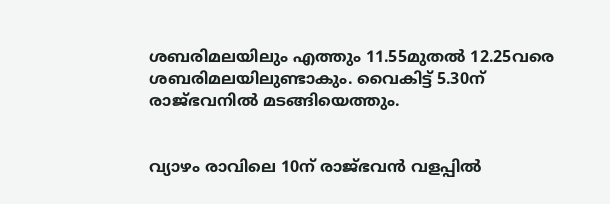ശബരിമലയിലും എത്തും 11.55മുതൽ 12.25വരെ ശബരിമലയിലുണ്ടാകും. വൈകിട്ട്‌ 5.30ന്‌ രാജ്‌ഭവനിൽ മടങ്ങിയെത്തും.


വ്യാഴം രാവിലെ 10ന്‌ രാജ്‌ഭവൻ വളപ്പിൽ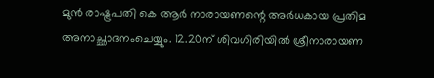മുൻ രാഷ്ട്രപതി കെ ആർ നാരായണന്റെ അർധകായ പ്രതിമ അനാച്ഛാദനംചെയ്യും. 12.20ന്‌ ശിവഗിരിയിൽ ശ്രീനാരായണ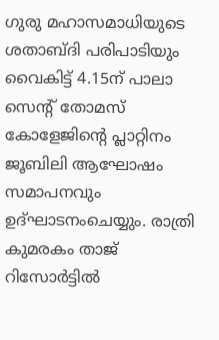ഗുരു മഹാസമാധിയുടെ ശതാബ്ദി പരിപാടിയും വൈകിട്ട്‌ 4.15ന്‌ പാലാ സെന്റ്‌ തോമസ്‌ കോളേജിന്റെ പ്ലാറ്റിനം ജൂബിലി ആഘോഷം സമാപനവും ഉദ്‌ഘാടനംചെയ്യും. രാത്രി കുമരകം താജ്‌ റിസോർട്ടിൽ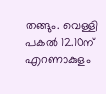തങ്ങും. വെള്ളി പകൽ 12.10ന്‌ എറണാകുളം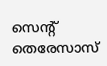സെന്റ് തെരേസാസ്‌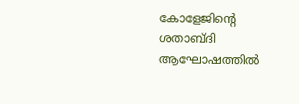കോളേജിന്റെ ശതാബ്ദി ആഘോഷത്തിൽ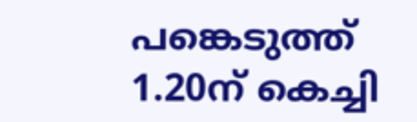പങ്കെടുത്ത്‌ 1.20ന്‌ കെച്ചി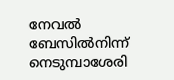നേവൽ ബേസിൽനിന്ന്‌ നെടുമ്പാശേരി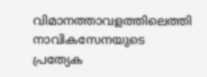വിമാനത്താവളത്തിലെത്തി നാവികസേനയുടെ പ്രത്യേക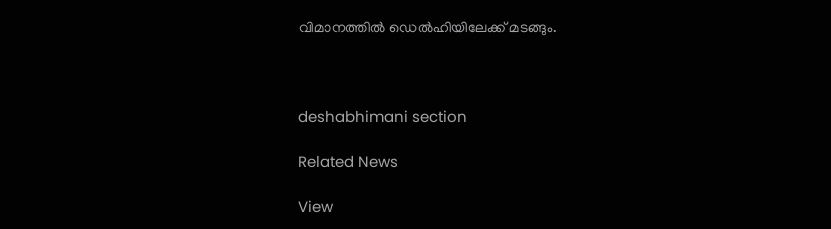വിമാനത്തിൽ ഡെൽഹിയിലേക്ക്‌ മടങ്ങും.



deshabhimani section

Related News

View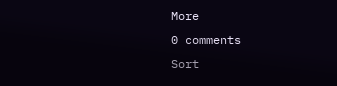More
0 comments
Sort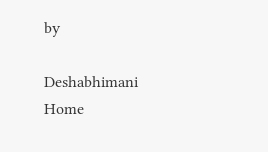by

Deshabhimani
Home